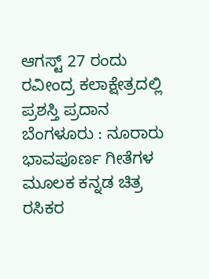ಆಗಸ್ಟ್ 27 ರಂದು ರವೀಂದ್ರ ಕಲಾಕ್ಷೇತ್ರದಲ್ಲಿ ಪ್ರಶಸ್ತಿ ಪ್ರದಾನ
ಬೆಂಗಳೂರು : ನೂರಾರು ಭಾವಪೂರ್ಣ ಗೀತೆಗಳ ಮೂಲಕ ಕನ್ನಡ ಚಿತ್ರ ರಸಿಕರ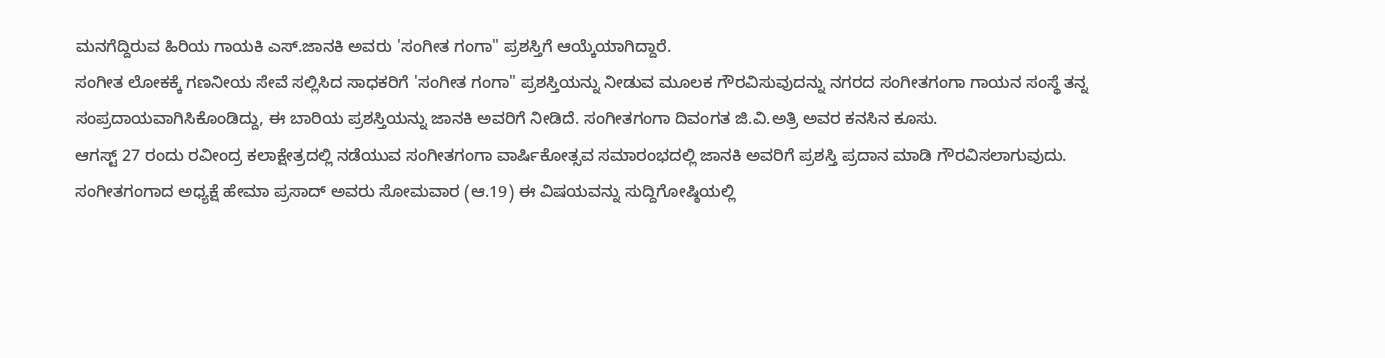ಮನಗೆದ್ದಿರುವ ಹಿರಿಯ ಗಾಯಕಿ ಎಸ್.ಜಾನಕಿ ಅವರು 'ಸಂಗೀತ ಗಂಗಾ" ಪ್ರಶಸ್ತಿಗೆ ಆಯ್ಕೆಯಾಗಿದ್ದಾರೆ.
ಸಂಗೀತ ಲೋಕಕ್ಕೆ ಗಣನೀಯ ಸೇವೆ ಸಲ್ಲಿಸಿದ ಸಾಧಕರಿಗೆ 'ಸಂಗೀತ ಗಂಗಾ" ಪ್ರಶಸ್ತಿಯನ್ನು ನೀಡುವ ಮೂಲಕ ಗೌರವಿಸುವುದನ್ನು ನಗರದ ಸಂಗೀತಗಂಗಾ ಗಾಯನ ಸಂಸ್ಥೆ ತನ್ನ ಸಂಪ್ರದಾಯವಾಗಿಸಿಕೊಂಡಿದ್ದು, ಈ ಬಾರಿಯ ಪ್ರಶಸ್ತಿಯನ್ನು ಜಾನಕಿ ಅವರಿಗೆ ನೀಡಿದೆ. ಸಂಗೀತಗಂಗಾ ದಿವಂಗತ ಜಿ.ವಿ.ಅತ್ರಿ ಅವರ ಕನಸಿನ ಕೂಸು.
ಆಗಸ್ಟ್ 27 ರಂದು ರವೀಂದ್ರ ಕಲಾಕ್ಷೇತ್ರದಲ್ಲಿ ನಡೆಯುವ ಸಂಗೀತಗಂಗಾ ವಾರ್ಷಿಕೋತ್ಸವ ಸಮಾರಂಭದಲ್ಲಿ ಜಾನಕಿ ಅವರಿಗೆ ಪ್ರಶಸ್ತಿ ಪ್ರದಾನ ಮಾಡಿ ಗೌರವಿಸಲಾಗುವುದು. ಸಂಗೀತಗಂಗಾದ ಅಧ್ಯಕ್ಷೆ ಹೇಮಾ ಪ್ರಸಾದ್ ಅವರು ಸೋಮವಾರ (ಆ.19) ಈ ವಿಷಯವನ್ನು ಸುದ್ದಿಗೋಷ್ಠಿಯಲ್ಲಿ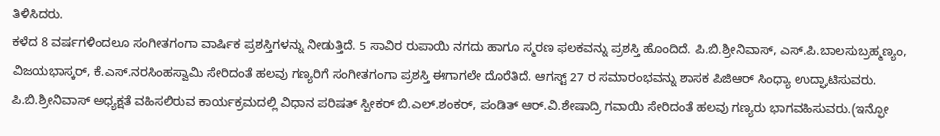ತಿಳಿಸಿದರು.
ಕಳೆದ 8 ವರ್ಷಗಳಿಂದಲೂ ಸಂಗೀತಗಂಗಾ ವಾರ್ಷಿಕ ಪ್ರಶಸ್ತಿಗಳನ್ನು ನೀಡುತ್ತಿದೆ. 5 ಸಾವಿರ ರುಪಾಯಿ ನಗದು ಹಾಗೂ ಸ್ಮರಣ ಫಲಕವನ್ನು ಪ್ರಶಸ್ತಿ ಹೊಂದಿದೆ. ಪಿ.ಬಿ.ಶ್ರೀನಿವಾಸ್, ಎಸ್.ಪಿ.ಬಾಲಸುಬ್ರಹ್ಮಣ್ಯಂ, ವಿಜಯಭಾಸ್ಕರ್, ಕೆ.ಎಸ್.ನರಸಿಂಹಸ್ವಾಮಿ ಸೇರಿದಂತೆ ಹಲವು ಗಣ್ಯರಿಗೆ ಸಂಗೀತಗಂಗಾ ಪ್ರಶಸ್ತಿ ಈಗಾಗಲೇ ದೊರೆತಿದೆ. ಆಗಸ್ಟ್ 27 ರ ಸಮಾರಂಭವನ್ನು ಶಾಸಕ ಪಿಜಿಆರ್ ಸಿಂಧ್ಯಾ ಉದ್ಘಾಟಿಸುವರು. ಪಿ.ಬಿ.ಶ್ರೀನಿವಾಸ್ ಅಧ್ಯಕ್ಷತೆ ವಹಿಸಲಿರುವ ಕಾರ್ಯಕ್ರಮದಲ್ಲಿ ವಿಧಾನ ಪರಿಷತ್ ಸ್ಪೀಕರ್ ಬಿ.ಎಲ್.ಶಂಕರ್, ಪಂಡಿತ್ ಆರ್.ವಿ.ಶೇಷಾದ್ರಿ ಗವಾಯಿ ಸೇರಿದಂತೆ ಹಲವು ಗಣ್ಯರು ಭಾಗವಹಿಸುವರು.(ಇನ್ಫೋ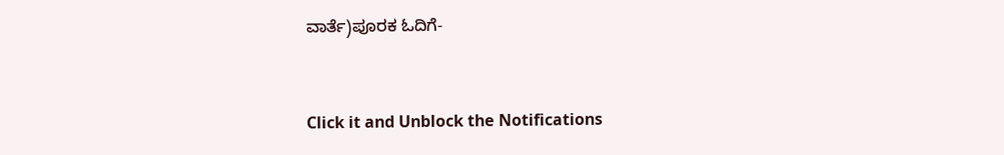ವಾರ್ತೆ)ಪೂರಕ ಓದಿಗೆ-


Click it and Unblock the Notifications